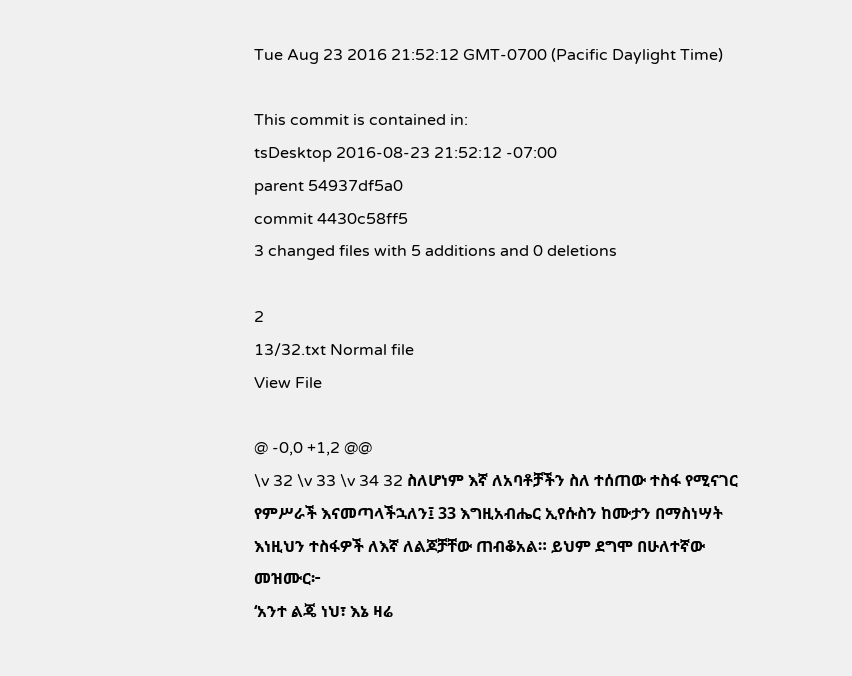Tue Aug 23 2016 21:52:12 GMT-0700 (Pacific Daylight Time)

This commit is contained in:
tsDesktop 2016-08-23 21:52:12 -07:00
parent 54937df5a0
commit 4430c58ff5
3 changed files with 5 additions and 0 deletions

2
13/32.txt Normal file
View File

@ -0,0 +1,2 @@
\v 32 \v 33 \v 34 32 ስለሆነም እኛ ለአባቶቻችን ስለ ተሰጠው ተስፋ የሚናገር የምሥራች እናመጣላችኋለን፤ 33 እግዚአብሔር ኢየሱስን ከሙታን በማስነሣት እነዚህን ተስፋዎች ለእኛ ለልጆቻቸው ጠብቆአል። ይህም ደግሞ በሁለተኛው መዝሙር፦
‘አንተ ልጄ ነህ፣ እኔ ዛሬ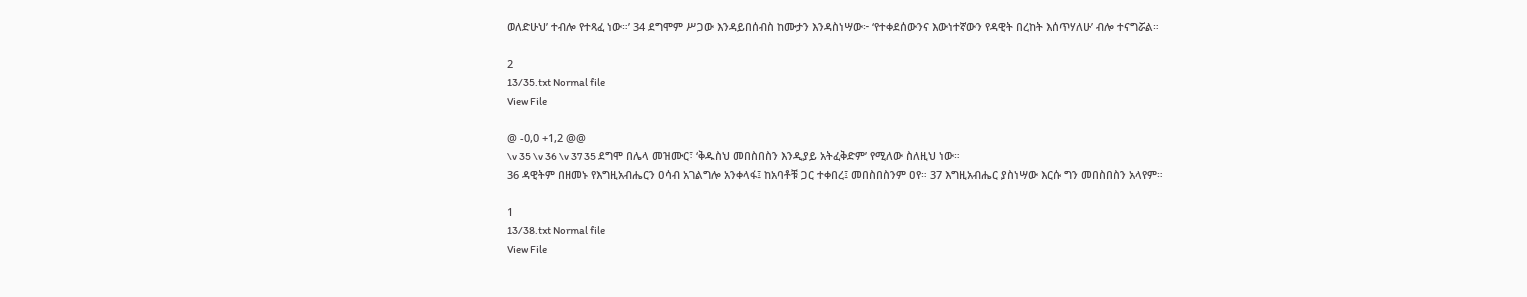ወለድሁህ’ ተብሎ የተጻፈ ነው።’ 34 ደግሞም ሥጋው እንዳይበሰብስ ከሙታን እንዳስነሣው፦ ‘የተቀደሰውንና እውነተኛውን የዳዊት በረከት እሰጥሃለሁ’ ብሎ ተናግሯል።

2
13/35.txt Normal file
View File

@ -0,0 +1,2 @@
\v 35 \v 36 \v 37 35 ደግሞ በሌላ መዝሙር፣ ‘ቅዱስህ መበስበስን እንዲያይ አትፈቅድም’ የሚለው ስለዚህ ነው።
36 ዳዊትም በዘመኑ የእግዚአብሔርን ዐሳብ አገልግሎ አንቀላፋ፤ ከአባቶቹ ጋር ተቀበረ፤ መበስበስንም ዐየ። 37 እግዚአብሔር ያስነሣው እርሱ ግን መበስበስን አላየም።

1
13/38.txt Normal file
View File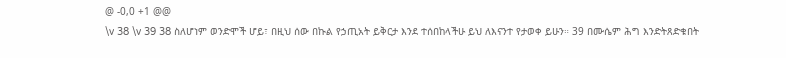@ -0,0 +1 @@
\v 38 \v 39 38 ስለሆነም ወንድሞች ሆይ፣ በዚህ ሰው በኩል የኃጢአት ይቅርታ እንደ ተሰበከላችሁ ይህ ለእናንተ የታወቀ ይሁን። 39 በሙሴም ሕግ እንድትጸድቁበት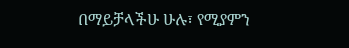በማይቻላችሁ ሁሉ፣ የሚያምን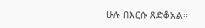ሁሉ በእርሱ ጸድቆአል።